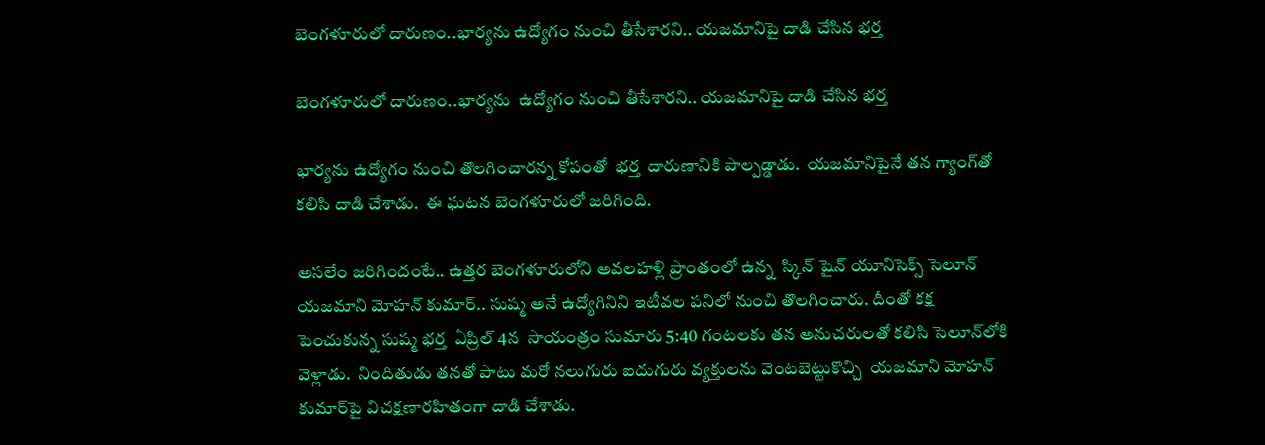బెంగళూరులో దారుణం..భార్యను ఉద్యోగం నుంచి తీసేశారని.. యజమానిపై దాడి చేసిన భర్త

బెంగళూరులో దారుణం..భార్యను  ఉద్యోగం నుంచి తీసేశారని.. యజమానిపై దాడి చేసిన భర్త

భార్యను ఉద్యోగం నుంచి తొలగించారన్న కోపంతో  భర్త  దారుణానికి పాల్పడ్డాడు.  యజమానిపైనే తన గ్యాంగ్‌తో కలిసి దాడి చేశాడు.  ఈ ఘటన బెంగళూరులో జరిగింది.

అసలేం జరిగిందంటే.. ఉత్తర బెంగళూరులోని అవలహళ్లి ప్రాంతంలో ఉన్న  స్కిన్ షైన్ యూనిసెక్స్ సెలూన్  యజమాని మోహన్ కుమార్.. సుష్మ అనే ఉద్యోగినిని ఇటీవల పనిలో నుంచి తొలగించారు. దీంతో కక్ష పెంచుకున్న సుష్మ భర్త  ఏప్రిల్ 4న  సాయంత్రం సుమారు 5:40 గంటలకు తన అనుచరులతో కలిసి సెలూన్‌లోకి వెళ్లాడు.  నిందితుడు తనతో పాటు మరో నలుగురు ఐదుగురు వ్యక్తులను వెంటబెట్టుకొచ్చి  యజమాని మోహన్ కుమార్‌పై విచక్షణారహితంగా దాడి చేశాడు.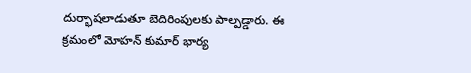దుర్భాషలాడుతూ బెదిరింపులకు పాల్పడ్డారు. ఈ క్రమంలో మోహన్ కుమార్ భార్య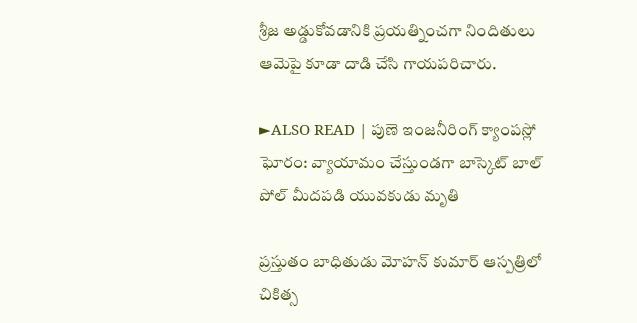శ్రీజ అడ్డుకోవడానికి ప్రయత్నించగా నిందితులు ఆమెపై కూడా దాడి చేసి గాయపరిచారు.

►ALSO READ | పుణె ఇంజనీరింగ్ క్యాంపస్లో ఘోరం: వ్యాయామం చేస్తుండగా బాస్కెట్ బాల్ పోల్ మీదపడి యువకుడు మృతి

ప్రస్తుతం బాధితుడు మోహన్ కుమార్ ఆస్పత్రిలో చికిత్స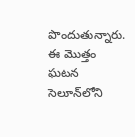పొందుతున్నారు. ఈ మొత్తం ఘటన సెలూన్‌లోని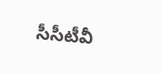సీసీటీవీ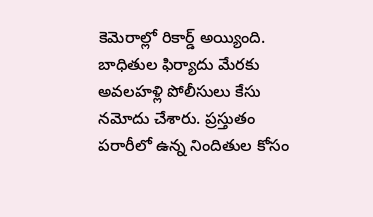కెమెరాల్లో రికార్డ్ అయ్యింది. బాధితుల ఫిర్యాదు మేరకు అవలహళ్లి పోలీసులు కేసు నమోదు చేశారు. ప్రస్తుతం పరారీలో ఉన్న నిందితుల కోసం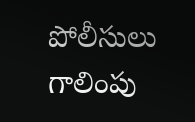పోలీసులు గాలింపు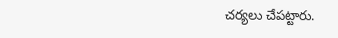చర్యలు చేపట్టారు.